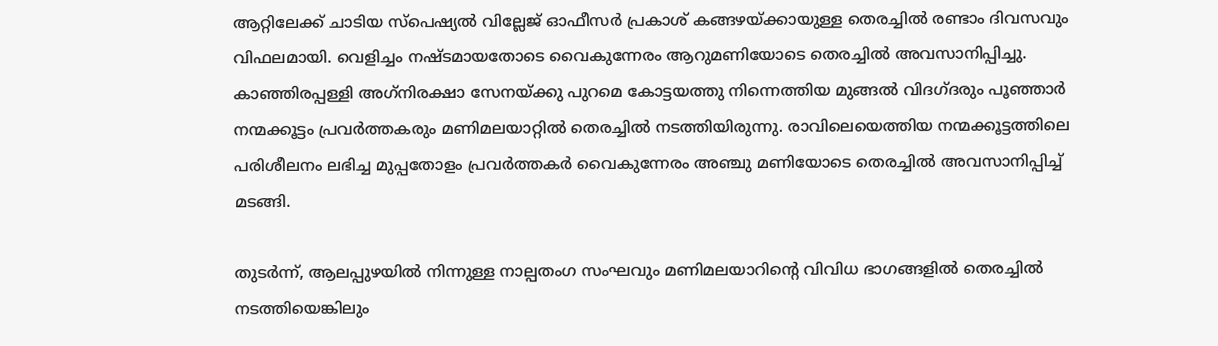ആറ്റിലേക്ക് ചാടിയ സ്പെഷ്യൽ വില്ലേജ് ഓഫീസർ പ്രകാശ് കങ്ങഴയ്ക്കായുള്ള തെരച്ചിൽ രണ്ടാം ദിവസവും വിഫലമായി. വെളിച്ചം നഷ്ടമായതോടെ വൈകുന്നേരം ആറുമണിയോടെ തെരച്ചിൽ അവസാനിപ്പിച്ചു. കാഞ്ഞിരപ്പള്ളി അഗ്‌നിരക്ഷാ സേനയ്ക്കു പുറമെ കോട്ടയത്തു നിന്നെത്തിയ മുങ്ങൽ വിദഗ്ദരും പൂഞ്ഞാർ നന്മക്കൂട്ടം പ്രവർത്തകരും മണിമലയാറ്റിൽ തെരച്ചിൽ നടത്തിയിരുന്നു. രാവിലെയെത്തിയ നന്മക്കൂട്ടത്തിലെ പരിശീലനം ലഭിച്ച മുപ്പതോളം പ്രവർത്തകർ വൈകുന്നേരം അഞ്ചു മണിയോടെ തെരച്ചിൽ അവസാനിപ്പിച്ച് മടങ്ങി.

തുടർന്ന്, ആലപ്പുഴയിൽ നിന്നുള്ള നാല്പതംഗ സംഘവും മണിമലയാറിന്റെ വിവിധ ഭാഗങ്ങളിൽ തെരച്ചിൽ നടത്തിയെങ്കിലും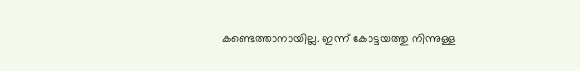കണ്ടെത്താനായില്ല. ഇന്ന് കോട്ടയത്തു നിന്നുള്ള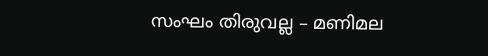സംഘം തിരുവല്ല – മണിമല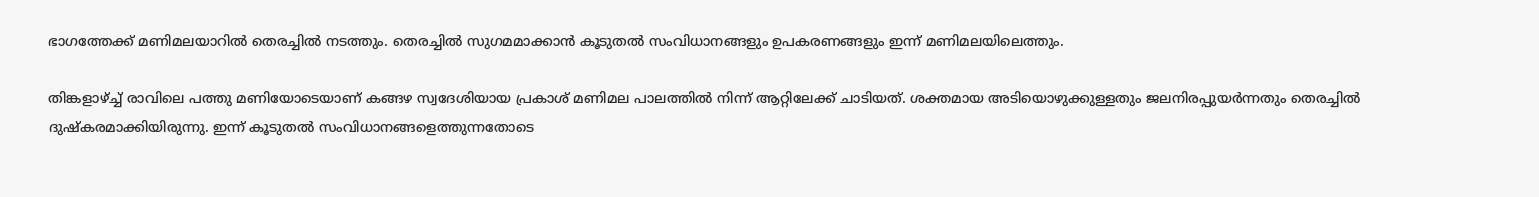ഭാഗത്തേക്ക് മണിമലയാറിൽ തെരച്ചിൽ നടത്തും. തെരച്ചിൽ സുഗമമാക്കാൻ കൂടുതൽ സംവിധാനങ്ങളും ഉപകരണങ്ങളും ഇന്ന് മണിമലയിലെത്തും.

തിങ്കളാഴ്ച്ച് രാവിലെ പത്തു മണിയോടെയാണ് കങ്ങഴ സ്വദേശിയായ പ്രകാശ് മണിമല പാലത്തിൽ നിന്ന് ആറ്റിലേക്ക് ചാടിയത്. ശക്തമായ അടിയൊഴുക്കുള്ളതും ജലനിരപ്പുയർന്നതും തെരച്ചിൽ ദുഷ്‌കരമാക്കിയിരുന്നു. ഇന്ന് കൂടുതൽ സംവിധാനങ്ങളെത്തുന്നതോടെ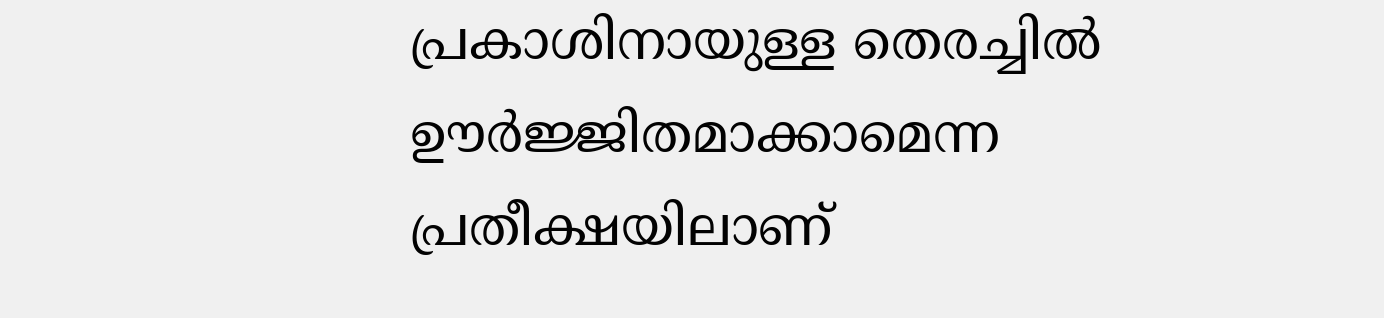പ്രകാശിനായുള്ള തെരച്ചിൽ ഊർജ്ജിതമാക്കാമെന്ന പ്രതീക്ഷയിലാണ്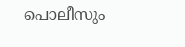പൊലീസും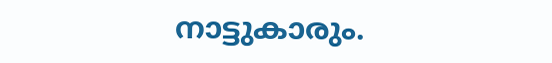നാട്ടുകാരും.